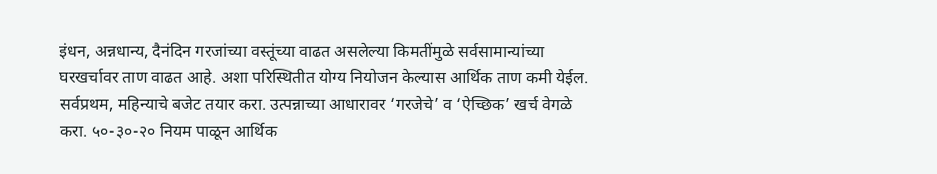इंधन, अन्नधान्य, दैनंदिन गरजांच्या वस्तूंच्या वाढत असलेल्या किमतींमुळे सर्वसामान्यांच्या घरखर्चावर ताण वाढत आहे. अशा परिस्थितीत योग्य नियोजन केल्यास आर्थिक ताण कमी येईल.
सर्वप्रथम, महिन्याचे बजेट तयार करा. उत्पन्नाच्या आधारावर ‘गरजेचे’ व ‘ऐच्छिक’ खर्च वेगळे करा. ५०-३०-२० नियम पाळून आर्थिक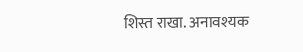शिस्त राखा. अनावश्यक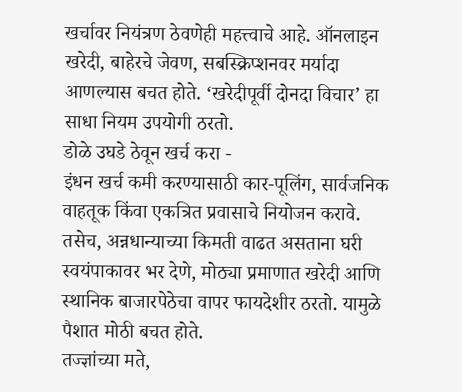खर्चावर नियंत्रण ठेवणेही महत्त्वाचे आहे. ऑनलाइन खरेदी, बाहेरचे जेवण, सबस्क्रिप्शनवर मर्यादा आणल्यास बचत होते. ‘खरेदीपूर्वी दोनदा विचार’ हा साधा नियम उपयोगी ठरतो.
डोळे उघडे ठेवून खर्च करा -
इंधन खर्च कमी करण्यासाठी कार-पूलिंग, सार्वजनिक वाहतूक किंवा एकत्रित प्रवासाचे नियोजन करावे. तसेच, अन्नधान्याच्या किमती वाढत असताना घरी स्वयंपाकावर भर देणे, मोठ्या प्रमाणात खरेदी आणि स्थानिक बाजारपेठेचा वापर फायदेशीर ठरतो. यामुळे पैशात मोठी बचत होते.
तज्ज्ञांच्या मते,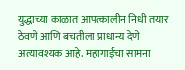युद्धाच्या काळात आपत्कालीन निधी तयार ठेवणे आणि बचतीला प्राधान्य देणे अत्यावश्यक आहे. महागाईचा सामना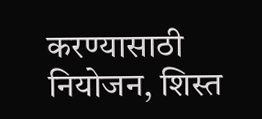करण्यासाठी नियोजन, शिस्त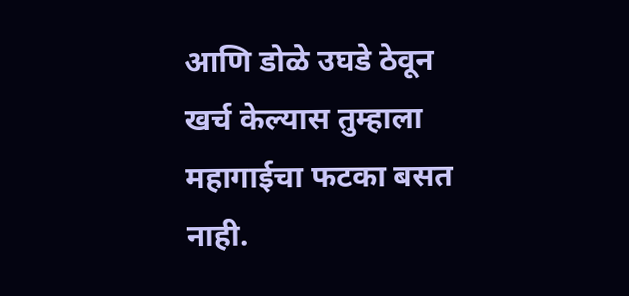आणि डोळे उघडे ठेवून खर्च केल्यास तुम्हाला महागाईचा फटका बसत नाही.